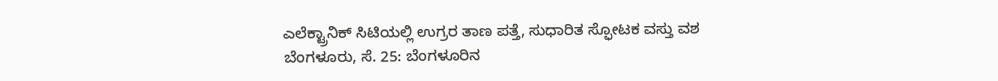ಎಲೆಕ್ಟ್ರಾನಿಕ್ ಸಿಟಿಯಲ್ಲಿ ಉಗ್ರರ ತಾಣ ಪತ್ತೆ, ಸುಧಾರಿತ ಸ್ಫೋಟಕ ವಸ್ತು ವಶ
ಬೆಂಗಳೂರು, ಸೆ. 25: ಬೆಂಗಳೂರಿನ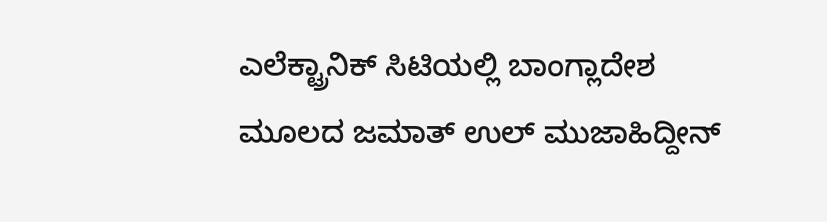ಎಲೆಕ್ಟ್ರಾನಿಕ್ ಸಿಟಿಯಲ್ಲಿ ಬಾಂಗ್ಲಾದೇಶ ಮೂಲದ ಜಮಾತ್ ಉಲ್ ಮುಜಾಹಿದ್ದೀನ್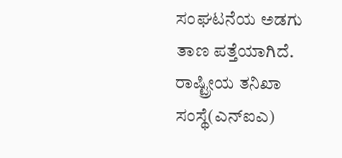ಸಂಘಟನೆಯ ಅಡಗು ತಾಣ ಪತ್ತೆಯಾಗಿದೆ. ರಾಷ್ಟ್ರೀಯ ತನಿಖಾ ಸಂಸ್ಥೆ(ಎನ್ಐಎ)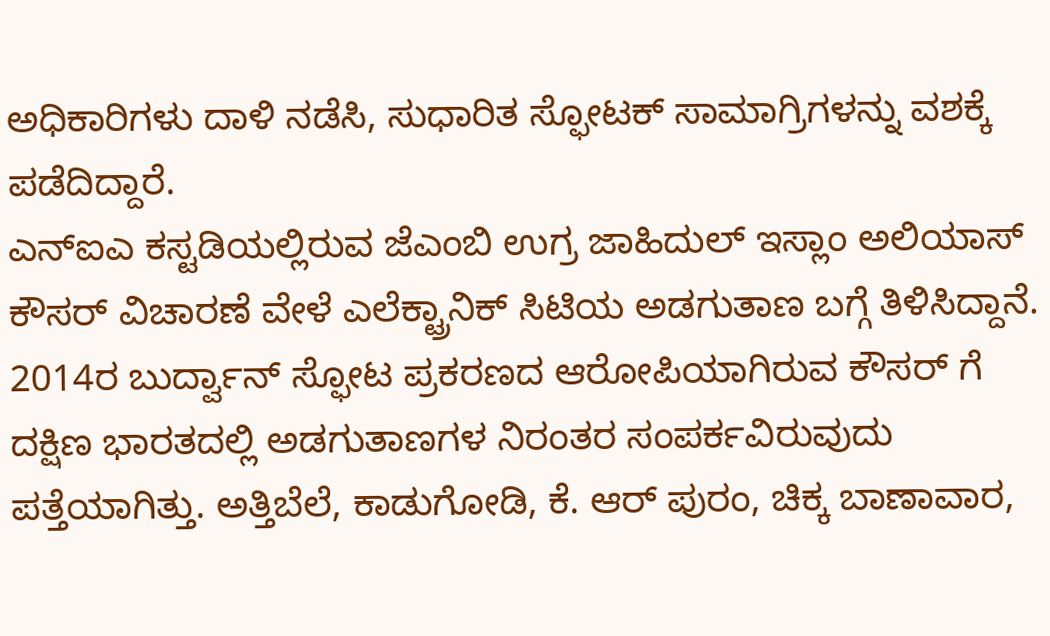ಅಧಿಕಾರಿಗಳು ದಾಳಿ ನಡೆಸಿ, ಸುಧಾರಿತ ಸ್ಫೋಟಕ್ ಸಾಮಾಗ್ರಿಗಳನ್ನು ವಶಕ್ಕೆ ಪಡೆದಿದ್ದಾರೆ.
ಎನ್ಐಎ ಕಸ್ಟಡಿಯಲ್ಲಿರುವ ಜೆಎಂಬಿ ಉಗ್ರ ಜಾಹಿದುಲ್ ಇಸ್ಲಾಂ ಅಲಿಯಾಸ್ ಕೌಸರ್ ವಿಚಾರಣೆ ವೇಳೆ ಎಲೆಕ್ಟ್ರಾನಿಕ್ ಸಿಟಿಯ ಅಡಗುತಾಣ ಬಗ್ಗೆ ತಿಳಿಸಿದ್ದಾನೆ. 2014ರ ಬುರ್ದ್ವಾನ್ ಸ್ಫೋಟ ಪ್ರಕರಣದ ಆರೋಪಿಯಾಗಿರುವ ಕೌಸರ್ ಗೆ ದಕ್ಷಿಣ ಭಾರತದಲ್ಲಿ ಅಡಗುತಾಣಗಳ ನಿರಂತರ ಸಂಪರ್ಕವಿರುವುದು ಪತ್ತೆಯಾಗಿತ್ತು. ಅತ್ತಿಬೆಲೆ, ಕಾಡುಗೋಡಿ, ಕೆ. ಆರ್ ಪುರಂ, ಚಿಕ್ಕ ಬಾಣಾವಾರ,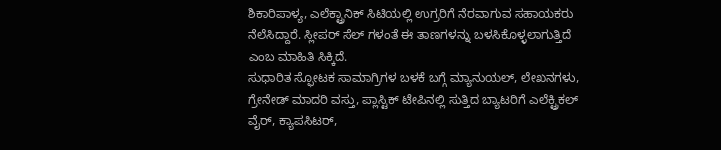ಶಿಕಾರಿಪಾಳ್ಯ, ಎಲೆಕ್ಟ್ರಾನಿಕ್ ಸಿಟಿಯಲ್ಲಿ ಉಗ್ರರಿಗೆ ನೆರವಾಗುವ ಸಹಾಯಕರು ನೆಲೆಸಿದ್ದಾರೆ. ಸ್ಲೀಪರ್ ಸೆಲ್ ಗಳಂತೆ ಈ ತಾಣಗಳನ್ನು ಬಳಸಿಕೊಳ್ಳಲಾಗುತ್ತಿದೆ ಎಂಬ ಮಾಹಿತಿ ಸಿಕ್ಕಿದೆ.
ಸುಧಾರಿತ ಸ್ಫೋಟಕ ಸಾಮಾಗ್ರಿಗಳ ಬಳಕೆ ಬಗ್ಗೆ ಮ್ಯಾನುಯಲ್, ಲೇಖನಗಳು, ಗ್ರೇನೇಡ್ ಮಾದರಿ ವಸ್ತು, ಪ್ಲಾಸ್ಟಿಕ್ ಟೇಪಿನಲ್ಲಿ ಸುತ್ತಿದ ಬ್ಯಾಟರಿಗೆ ಎಲೆಕ್ಟ್ರಿಕಲ್ ವೈರ್, ಕ್ಯಾಪಸಿಟರ್,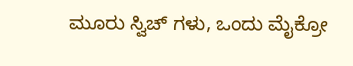ಮೂರು ಸ್ವಿಚ್ ಗಳು, ಒಂದು ಮೈಕ್ರೋ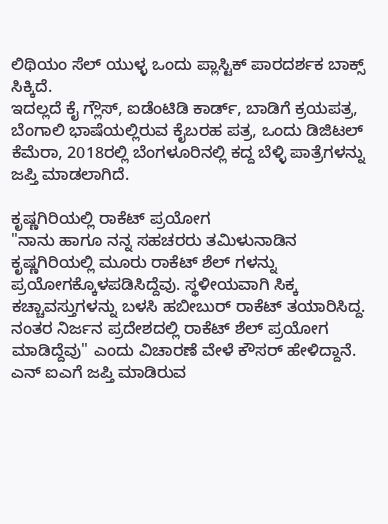ಲಿಥಿಯಂ ಸೆಲ್ ಯುಳ್ಳ ಒಂದು ಪ್ಲಾಸ್ಟಿಕ್ ಪಾರದರ್ಶಕ ಬಾಕ್ಸ್ ಸಿಕ್ಕಿದೆ.
ಇದಲ್ಲದೆ ಕೈ ಗ್ಲೌಸ್, ಐಡೆಂಟಿಡಿ ಕಾರ್ಡ್, ಬಾಡಿಗೆ ಕ್ರಯಪತ್ರ, ಬೆಂಗಾಲಿ ಭಾಷೆಯಲ್ಲಿರುವ ಕೈಬರಹ ಪತ್ರ, ಒಂದು ಡಿಜಿಟಲ್ ಕೆಮೆರಾ, 2018ರಲ್ಲಿ ಬೆಂಗಳೂರಿನಲ್ಲಿ ಕದ್ದ ಬೆಳ್ಳಿ ಪಾತ್ರೆಗಳನ್ನು ಜಪ್ತಿ ಮಾಡಲಾಗಿದೆ.

ಕೃಷ್ಣಗಿರಿಯಲ್ಲಿ ರಾಕೆಟ್ ಪ್ರಯೋಗ
"ನಾನು ಹಾಗೂ ನನ್ನ ಸಹಚರರು ತಮಿಳುನಾಡಿನ ಕೃಷ್ಣಗಿರಿಯಲ್ಲಿ ಮೂರು ರಾಕೆಟ್ ಶೆಲ್ ಗಳನ್ನು ಪ್ರಯೋಗಕ್ಕೊಳಪಡಿಸಿದ್ದೆವು. ಸ್ಥಳೀಯವಾಗಿ ಸಿಕ್ಕ ಕಚ್ಚಾವಸ್ತುಗಳನ್ನು ಬಳಸಿ ಹಬೀಬುರ್ ರಾಕೆಟ್ ತಯಾರಿಸಿದ್ದ. ನಂತರ ನಿರ್ಜನ ಪ್ರದೇಶದಲ್ಲಿ ರಾಕೆಟ್ ಶೆಲ್ ಪ್ರಯೋಗ ಮಾಡಿದ್ದೆವು" ಎಂದು ವಿಚಾರಣೆ ವೇಳೆ ಕೌಸರ್ ಹೇಳಿದ್ದಾನೆ. ಎನ್ ಐಎಗೆ ಜಪ್ತಿ ಮಾಡಿರುವ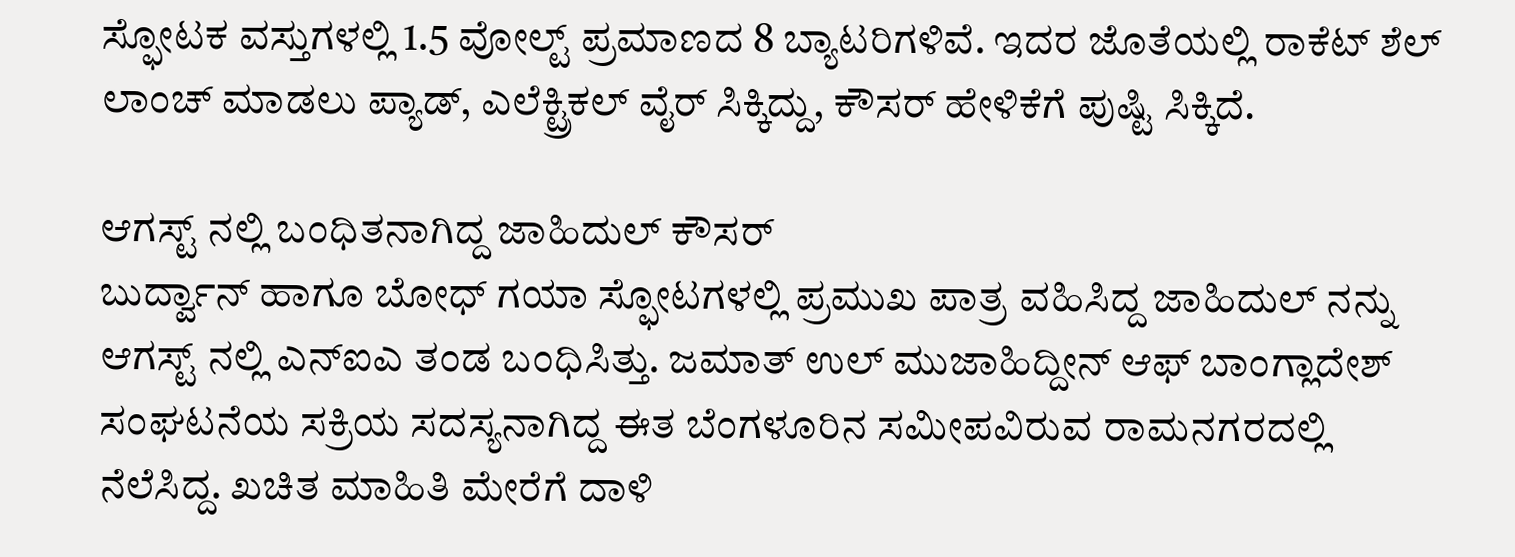ಸ್ಫೋಟಕ ವಸ್ತುಗಳಲ್ಲಿ 1.5 ವೋಲ್ಟ್ ಪ್ರಮಾಣದ 8 ಬ್ಯಾಟರಿಗಳಿವೆ. ಇದರ ಜೊತೆಯಲ್ಲಿ ರಾಕೆಟ್ ಶೆಲ್ ಲಾಂಚ್ ಮಾಡಲು ಪ್ಯಾಡ್, ಎಲೆಕ್ಟ್ರಿಕಲ್ ವೈರ್ ಸಿಕ್ಕಿದ್ದು, ಕೌಸರ್ ಹೇಳಿಕೆಗೆ ಪುಷ್ಟಿ ಸಿಕ್ಕಿದೆ.

ಆಗಸ್ಟ್ ನಲ್ಲಿ ಬಂಧಿತನಾಗಿದ್ದ ಜಾಹಿದುಲ್ ಕೌಸರ್
ಬುರ್ದ್ವಾನ್ ಹಾಗೂ ಬೋಧ್ ಗಯಾ ಸ್ಫೋಟಗಳಲ್ಲಿ ಪ್ರಮುಖ ಪಾತ್ರ ವಹಿಸಿದ್ದ ಜಾಹಿದುಲ್ ನನ್ನು ಆಗಸ್ಟ್ ನಲ್ಲಿ ಎನ್ಐಎ ತಂಡ ಬಂಧಿಸಿತ್ತು. ಜಮಾತ್ ಉಲ್ ಮುಜಾಹಿದ್ದೀನ್ ಆಫ್ ಬಾಂಗ್ಲಾದೇಶ್ ಸಂಘಟನೆಯ ಸಕ್ರಿಯ ಸದಸ್ಯನಾಗಿದ್ದ ಈತ ಬೆಂಗಳೂರಿನ ಸಮೀಪವಿರುವ ರಾಮನಗರದಲ್ಲಿ ನೆಲೆಸಿದ್ದ. ಖಚಿತ ಮಾಹಿತಿ ಮೇರೆಗೆ ದಾಳಿ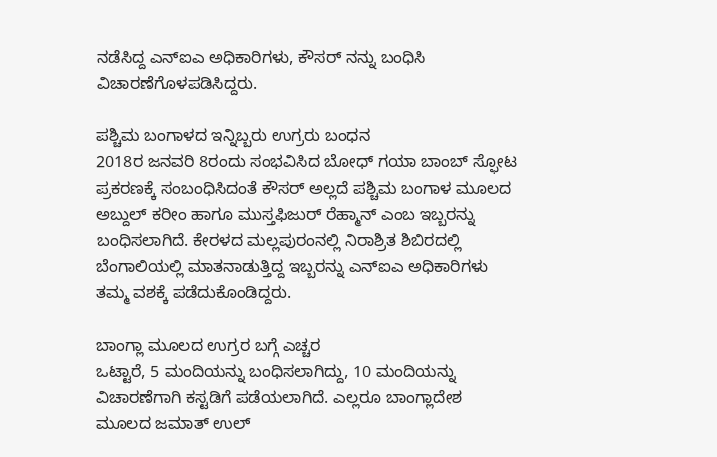ನಡೆಸಿದ್ದ ಎನ್ಐಎ ಅಧಿಕಾರಿಗಳು, ಕೌಸರ್ ನನ್ನು ಬಂಧಿಸಿ ವಿಚಾರಣೆಗೊಳಪಡಿಸಿದ್ದರು.

ಪಶ್ಚಿಮ ಬಂಗಾಳದ ಇನ್ನಿಬ್ಬರು ಉಗ್ರರು ಬಂಧನ
2018ರ ಜನವರಿ 8ರಂದು ಸಂಭವಿಸಿದ ಬೋಧ್ ಗಯಾ ಬಾಂಬ್ ಸ್ಫೋಟ ಪ್ರಕರಣಕ್ಕೆ ಸಂಬಂಧಿಸಿದಂತೆ ಕೌಸರ್ ಅಲ್ಲದೆ ಪಶ್ಚಿಮ ಬಂಗಾಳ ಮೂಲದ ಅಬ್ದುಲ್ ಕರೀಂ ಹಾಗೂ ಮುಸ್ತಫಿಜುರ್ ರೆಹ್ಮಾನ್ ಎಂಬ ಇಬ್ಬರನ್ನು ಬಂಧಿಸಲಾಗಿದೆ. ಕೇರಳದ ಮಲ್ಲಪುರಂನಲ್ಲಿ ನಿರಾಶ್ರಿತ ಶಿಬಿರದಲ್ಲಿ ಬೆಂಗಾಲಿಯಲ್ಲಿ ಮಾತನಾಡುತ್ತಿದ್ದ ಇಬ್ಬರನ್ನು ಎನ್ಐಎ ಅಧಿಕಾರಿಗಳು ತಮ್ಮ ವಶಕ್ಕೆ ಪಡೆದುಕೊಂಡಿದ್ದರು.

ಬಾಂಗ್ಲಾ ಮೂಲದ ಉಗ್ರರ ಬಗ್ಗೆ ಎಚ್ಚರ
ಒಟ್ಟಾರೆ, 5 ಮಂದಿಯನ್ನು ಬಂಧಿಸಲಾಗಿದ್ದು, 10 ಮಂದಿಯನ್ನು ವಿಚಾರಣೆಗಾಗಿ ಕಸ್ಟಡಿಗೆ ಪಡೆಯಲಾಗಿದೆ. ಎಲ್ಲರೂ ಬಾಂಗ್ಲಾದೇಶ ಮೂಲದ ಜಮಾತ್ ಉಲ್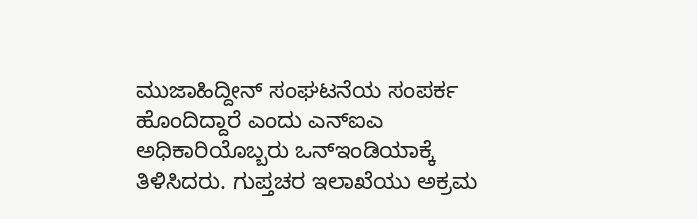ಮುಜಾಹಿದ್ದೀನ್ ಸಂಘಟನೆಯ ಸಂಪರ್ಕ ಹೊಂದಿದ್ದಾರೆ ಎಂದು ಎನ್ಐಎ ಅಧಿಕಾರಿಯೊಬ್ಬರು ಒನ್ಇಂಡಿಯಾಕ್ಕೆ ತಿಳಿಸಿದರು. ಗುಪ್ತಚರ ಇಲಾಖೆಯು ಅಕ್ರಮ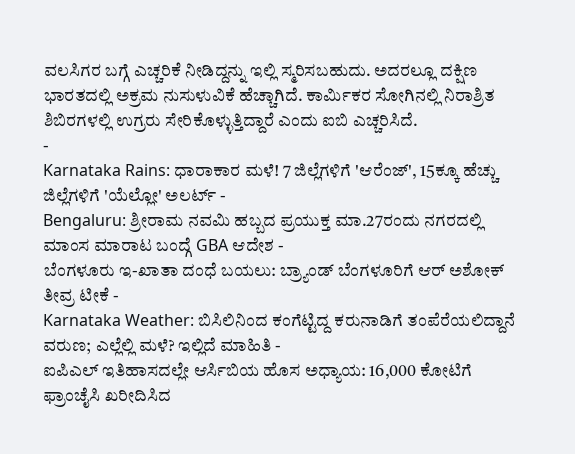ವಲಸಿಗರ ಬಗ್ಗೆ ಎಚ್ಚರಿಕೆ ನೀಡಿದ್ದನ್ನು ಇಲ್ಲಿ ಸ್ಮರಿಸಬಹುದು. ಅದರಲ್ಲೂ ದಕ್ಷಿಣ ಭಾರತದಲ್ಲಿ ಅಕ್ರಮ ನುಸುಳುವಿಕೆ ಹೆಚ್ಚಾಗಿದೆ. ಕಾರ್ಮಿಕರ ಸೋಗಿನಲ್ಲಿ ನಿರಾಶ್ರಿತ ಶಿಬಿರಗಳಲ್ಲಿ ಉಗ್ರರು ಸೇರಿಕೊಳ್ಳುತ್ತಿದ್ದಾರೆ ಎಂದು ಐಬಿ ಎಚ್ಚರಿಸಿದೆ.
-
Karnataka Rains: ಧಾರಾಕಾರ ಮಳೆ! 7 ಜಿಲ್ಲೆಗಳಿಗೆ 'ಆರೆಂಜ್', 15ಕ್ಕೂ ಹೆಚ್ಚು ಜಿಲ್ಲೆಗಳಿಗೆ 'ಯೆಲ್ಲೋ' ಅಲರ್ಟ್ -
Bengaluru: ಶ್ರೀರಾಮ ನವಮಿ ಹಬ್ಬದ ಪ್ರಯುಕ್ತ ಮಾ.27ರಂದು ನಗರದಲ್ಲಿ ಮಾಂಸ ಮಾರಾಟ ಬಂದ್ಗೆ GBA ಆದೇಶ -
ಬೆಂಗಳೂರು ಇ-ಖಾತಾ ದಂಧೆ ಬಯಲು: ಬ್ರ್ಯಾಂಡ್ ಬೆಂಗಳೂರಿಗೆ ಆರ್ ಅಶೋಕ್ ತೀವ್ರ ಟೀಕೆ -
Karnataka Weather: ಬಿಸಿಲಿನಿಂದ ಕಂಗೆಟ್ಟಿದ್ದ ಕರುನಾಡಿಗೆ ತಂಪೆರೆಯಲಿದ್ದಾನೆ ವರುಣ; ಎಲ್ಲೆಲ್ಲಿ ಮಳೆ? ಇಲ್ಲಿದೆ ಮಾಹಿತಿ -
ಐಪಿಎಲ್ ಇತಿಹಾಸದಲ್ಲೇ ಆರ್ಸಿಬಿಯ ಹೊಸ ಅಧ್ಯಾಯ: 16,000 ಕೋಟಿಗೆ ಫ್ರಾಂಚೈಸಿ ಖರೀದಿಸಿದ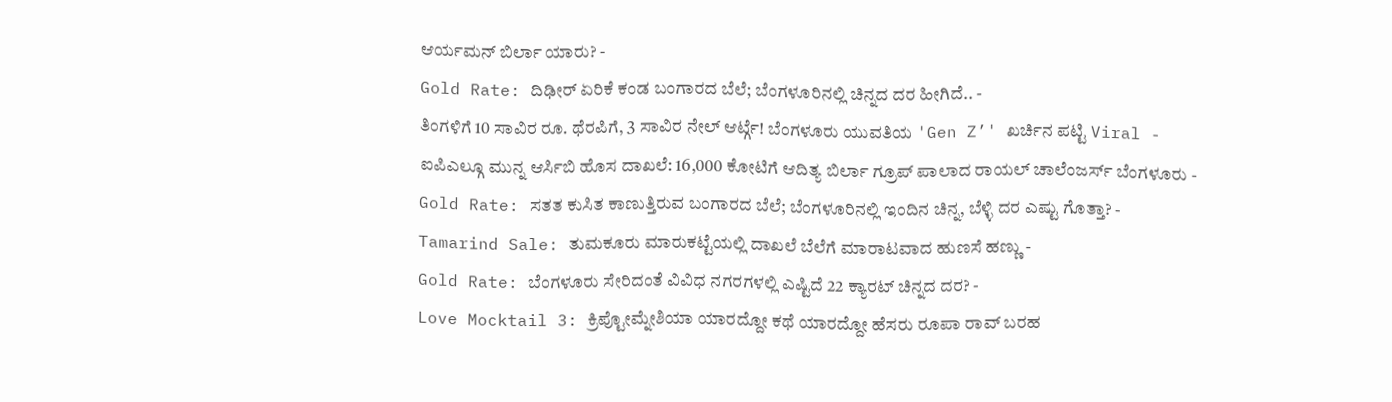ಆರ್ಯಮನ್ ಬಿರ್ಲಾ ಯಾರು? -
Gold Rate: ದಿಢೀರ್ ಏರಿಕೆ ಕಂಡ ಬಂಗಾರದ ಬೆಲೆ; ಬೆಂಗಳೂರಿನಲ್ಲಿ ಚಿನ್ನದ ದರ ಹೀಗಿದೆ.. -
ತಿಂಗಳಿಗೆ 10 ಸಾವಿರ ರೂ. ಥೆರಪಿಗೆ, 3 ಸಾವಿರ ನೇಲ್ ಆರ್ಟ್ಗೆ! ಬೆಂಗಳೂರು ಯುವತಿಯ 'Gen Z’' ಖರ್ಚಿನ ಪಟ್ಟಿ Viral -
ಐಪಿಎಲ್ಗೂ ಮುನ್ನ ಆರ್ಸಿಬಿ ಹೊಸ ದಾಖಲೆ: 16,000 ಕೋಟಿಗೆ ಆದಿತ್ಯ ಬಿರ್ಲಾ ಗ್ರೂಪ್ ಪಾಲಾದ ರಾಯಲ್ ಚಾಲೆಂಜರ್ಸ್ ಬೆಂಗಳೂರು -
Gold Rate: ಸತತ ಕುಸಿತ ಕಾಣುತ್ತಿರುವ ಬಂಗಾರದ ಬೆಲೆ; ಬೆಂಗಳೂರಿನಲ್ಲಿ ಇಂದಿನ ಚಿನ್ನ, ಬೆಳ್ಳಿ ದರ ಎಷ್ಟು ಗೊತ್ತಾ? -
Tamarind Sale: ತುಮಕೂರು ಮಾರುಕಟ್ಟೆಯಲ್ಲಿ ದಾಖಲೆ ಬೆಲೆಗೆ ಮಾರಾಟವಾದ ಹುಣಸೆ ಹಣ್ಣು -
Gold Rate: ಬೆಂಗಳೂರು ಸೇರಿದಂತೆ ವಿವಿಧ ನಗರಗಳಲ್ಲಿ ಎಷ್ಟಿದೆ 22 ಕ್ಯಾರಟ್ ಚಿನ್ನದ ದರ? -
Love Mocktail 3: ಕ್ರಿಪ್ಟೋಮ್ನೇಶಿಯಾ ಯಾರದ್ದೋ ಕಥೆ ಯಾರದ್ದೋ ಹೆಸರು ರೂಪಾ ರಾವ್ ಬರಹ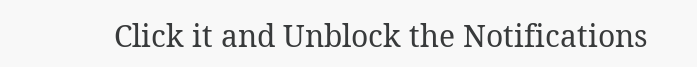Click it and Unblock the Notifications